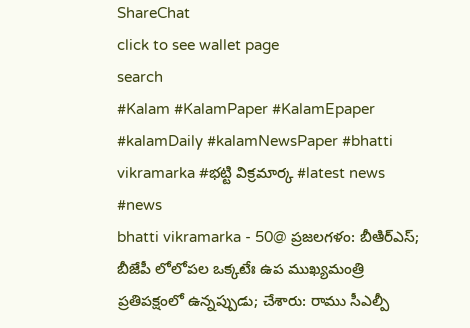ShareChat
click to see wallet page
search
#Kalam #KalamPaper #KalamEpaper #kalamDaily #kalamNewsPaper #bhatti vikramarka #భట్టి విక్రమార్క #latest news #news
bhatti vikramarka - 50@ ప్రజలగళం: బీఆిర్ఎస్; బీజేపీ లోలోపల ఒక్కటేః ఉప ముఖ్యమంత్రి ప్రతిపక్షంలో ఉన్నప్పుడు; చేశారు: రాము సీఎల్పీ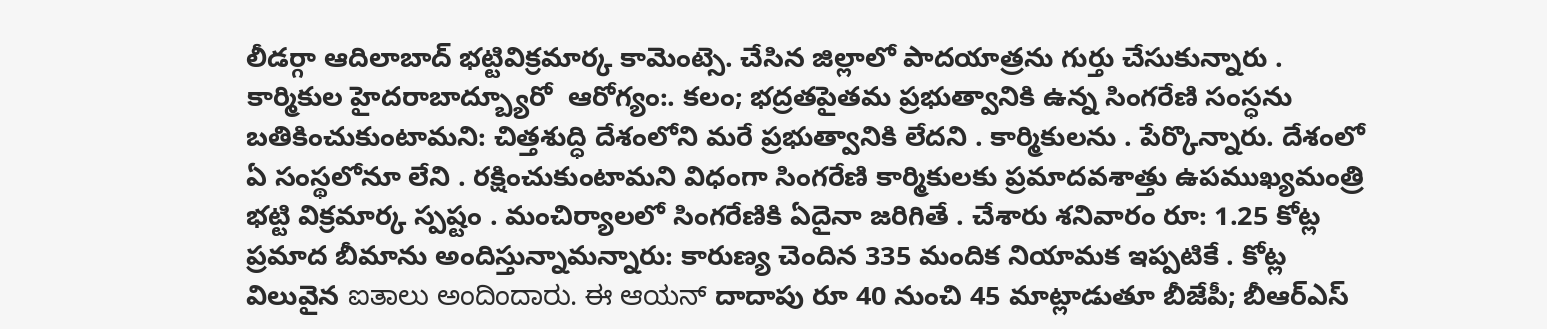లీడర్గా ఆదిలాబాద్ భట్టివిక్రమార్క కామెంట్సె. చేసిన జిల్లాలో పాదయాత్రను గుర్తు చేసుకున్నారు . కార్మికుల హైదరాబాద్బ్యూరో  ఆరోగ్యం:. కలం; భద్రతపైతమ ప్రభుత్వానికి ఉన్న సింగరేణి సంస్ధను బతికించుకుంటామని: చిత్తశుద్ధి దేశంలోని మరే ప్రభుత్వానికి లేదని . కార్మికులను . పేర్కొన్నారు. దేశంలో ఏ సంస్థలోనూ లేని . రక్షించుకుంటామని విధంగా సింగరేణి కార్మికులకు ప్రమాదవశాత్తు ఉపముఖ్యమంత్రి భట్టి విక్రమార్క స్పష్టం . మంచిర్యాలలో సింగరేణికి ఏదైనా జరిగితే . చేశారు శనివారం రూ: 1.25 కోట్ల ప్రమాద బీమాను అందిస్తున్నామన్నారు: కారుణ్య చెందిన 335 మందిక నియామక ఇప్పటికే . కోట్ల విలువైన ಐತಾಲು ಅಂದಿಂದಾರು. ಈ ಆಯನ್ దాదాపు రూ 40 నుంచి 45 మాట్లాడుతూ బీజేపీ; బీఆర్ఎస్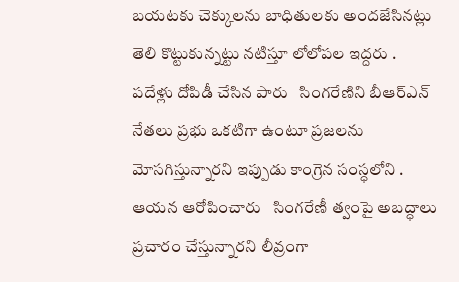బయటకు చెక్కులను బాధితులకు అందజేసినట్లు తెలి కొట్టుకున్నట్టు నటిస్తూ లోలోపల ఇద్దరు . పదేళ్లు దోపిడీ చేసిన పారు   సింగరేణిని బీఆర్ఎన్ నేతలు ప్రభు ఒకటిగా ఉంటూ ప్రజలను మోసగిస్తున్నారని ఇప్పుడు కాంగ్రెన సంస్ధలోని . ఆయన ఆరోపించారు   సింగరేణీ త్వంపై అబద్ధాలు ప్రచారం చేస్తున్నారని లీవ్రంగా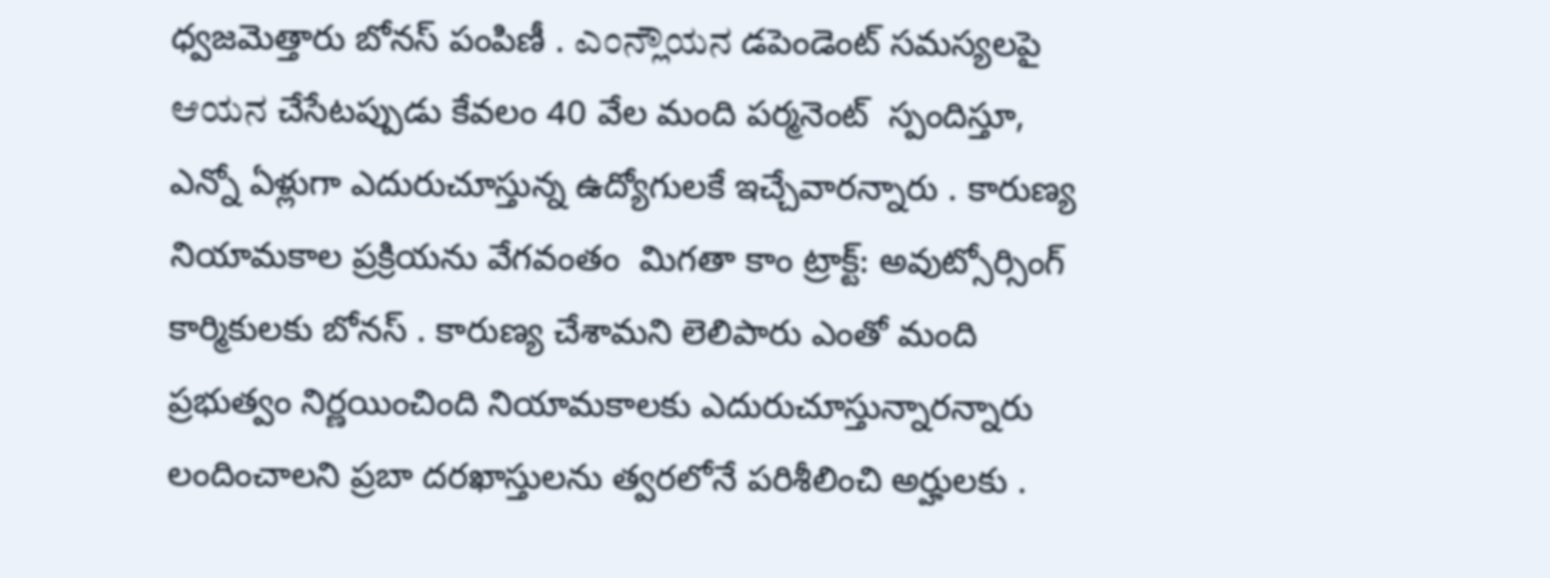ధ్వజమెత్తారు బోనస్ పంపిణీ . ಎಂನ್ಲೌಯನ డపెండెంట్ సమస్యలపై ಆಯನ చేసేటప్పుడు కేవలం 40 వేల మంది పర్మనెంట్  స్పందిస్తూ, ఎన్నో ఏళ్లుగా ఎదురుచూస్తున్న ఉద్యోగులకే ఇచ్చేవారన్నారు . కారుణ్య నియామకాల ప్రక్రియను వేగవంతం  మిగతా కాం ట్రాక్ట్: అవుట్సోర్సింగ్ కార్మికులకు బోనస్ . కారుణ్య చేశామని లెలిపారు ఎంతో మంది  ప్రభుత్వం నిర్ణయించింది నియామకాలకు ఎదురుచూస్తున్నారన్నారు లందించాలని ప్రబా దరఖాస్తులను త్వరలోనే పరిశీలించి అర్హులకు .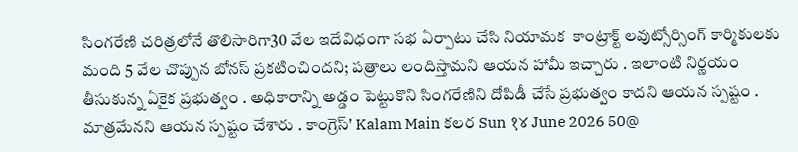సింగరేణి చరిత్రలోనే తొలిసారిగా30 వేల ఇదేవిధంగా సభ ఏర్పాటు చేసి నియామక  కాంట్రాక్ట్ లవుట్సోర్సింగ్ కార్మికులకు మంది 5 వేల చొప్పున బోనస్ ప్రకటించిందని; పత్రాలు లందిస్తామని ఆయన హామీ ఇచ్చారు . ఇలాంటి నిర్ణయం తీసుకున్న ఏకైక ప్రభుత్వం . అధికారాన్ని అడ్డం పెట్టుకొని సింగరేణిని దోపిడీ చేసే ప్రభుత్వం కాదని ఆయన స్పష్టం . మాత్రమేనని ఆయన స్పష్టం చేశారు . కాంగ్రెస్' Kalam Main కలర Sun १४ June 2026 50@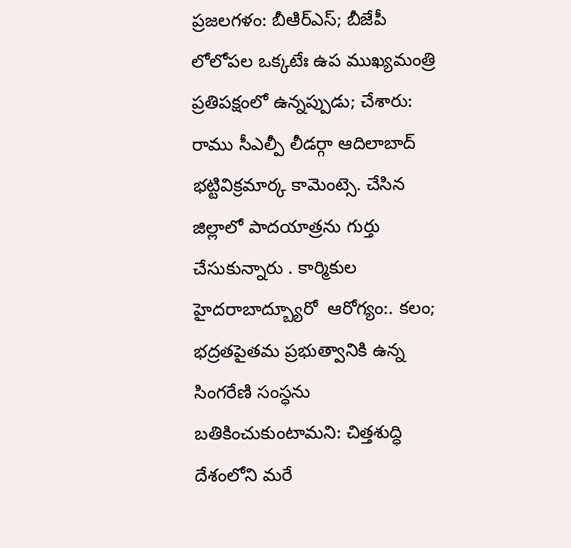ప్రజలగళం: బీఆిర్ఎస్; బీజేపీ లోలోపల ఒక్కటేః ఉప ముఖ్యమంత్రి ప్రతిపక్షంలో ఉన్నప్పుడు; చేశారు: రాము సీఎల్పీ లీడర్గా ఆదిలాబాద్ భట్టివిక్రమార్క కామెంట్సె. చేసిన జిల్లాలో పాదయాత్రను గుర్తు చేసుకున్నారు . కార్మికుల హైదరాబాద్బ్యూరో  ఆరోగ్యం:. కలం; భద్రతపైతమ ప్రభుత్వానికి ఉన్న సింగరేణి సంస్ధను బతికించుకుంటామని: చిత్తశుద్ధి దేశంలోని మరే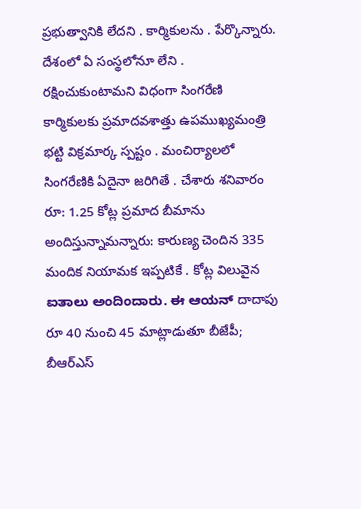ప్రభుత్వానికి లేదని . కార్మికులను . పేర్కొన్నారు. దేశంలో ఏ సంస్థలోనూ లేని . రక్షించుకుంటామని విధంగా సింగరేణి కార్మికులకు ప్రమాదవశాత్తు ఉపముఖ్యమంత్రి భట్టి విక్రమార్క స్పష్టం . మంచిర్యాలలో సింగరేణికి ఏదైనా జరిగితే . చేశారు శనివారం రూ: 1.25 కోట్ల ప్రమాద బీమాను అందిస్తున్నామన్నారు: కారుణ్య చెందిన 335 మందిక నియామక ఇప్పటికే . కోట్ల విలువైన ಐತಾಲು ಅಂದಿಂದಾರು. ಈ ಆಯನ್ దాదాపు రూ 40 నుంచి 45 మాట్లాడుతూ బీజేపీ; బీఆర్ఎస్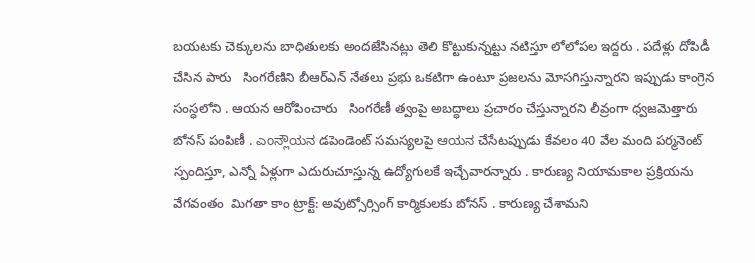బయటకు చెక్కులను బాధితులకు అందజేసినట్లు తెలి కొట్టుకున్నట్టు నటిస్తూ లోలోపల ఇద్దరు . పదేళ్లు దోపిడీ చేసిన పారు   సింగరేణిని బీఆర్ఎన్ నేతలు ప్రభు ఒకటిగా ఉంటూ ప్రజలను మోసగిస్తున్నారని ఇప్పుడు కాంగ్రెన సంస్ధలోని . ఆయన ఆరోపించారు   సింగరేణీ త్వంపై అబద్ధాలు ప్రచారం చేస్తున్నారని లీవ్రంగా ధ్వజమెత్తారు బోనస్ పంపిణీ . ಎಂನ್ಲೌಯನ డపెండెంట్ సమస్యలపై ಆಯನ చేసేటప్పుడు కేవలం 40 వేల మంది పర్మనెంట్  స్పందిస్తూ, ఎన్నో ఏళ్లుగా ఎదురుచూస్తున్న ఉద్యోగులకే ఇచ్చేవారన్నారు . కారుణ్య నియామకాల ప్రక్రియను వేగవంతం  మిగతా కాం ట్రాక్ట్: అవుట్సోర్సింగ్ కార్మికులకు బోనస్ . కారుణ్య చేశామని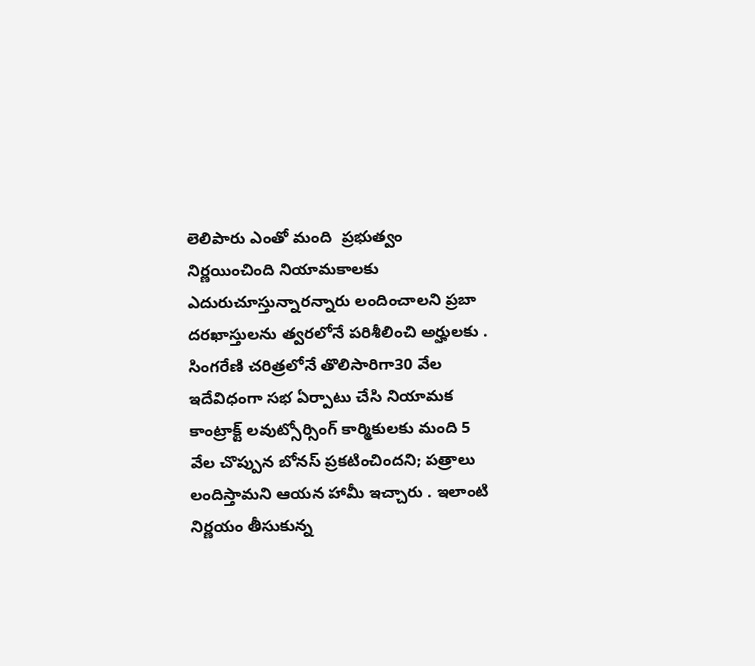లెలిపారు ఎంతో మంది  ప్రభుత్వం నిర్ణయించింది నియామకాలకు ఎదురుచూస్తున్నారన్నారు లందించాలని ప్రబా దరఖాస్తులను త్వరలోనే పరిశీలించి అర్హులకు . సింగరేణి చరిత్రలోనే తొలిసారిగా30 వేల ఇదేవిధంగా సభ ఏర్పాటు చేసి నియామక  కాంట్రాక్ట్ లవుట్సోర్సింగ్ కార్మికులకు మంది 5 వేల చొప్పున బోనస్ ప్రకటించిందని; పత్రాలు లందిస్తామని ఆయన హామీ ఇచ్చారు . ఇలాంటి నిర్ణయం తీసుకున్న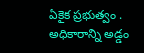ఏకైక ప్రభుత్వం . అధికారాన్ని అడ్డం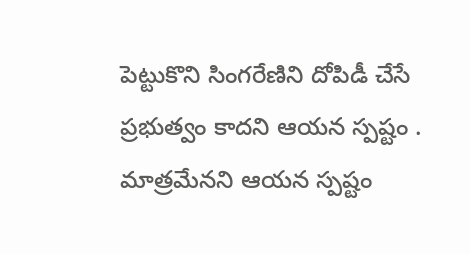పెట్టుకొని సింగరేణిని దోపిడీ చేసే ప్రభుత్వం కాదని ఆయన స్పష్టం . మాత్రమేనని ఆయన స్పష్టం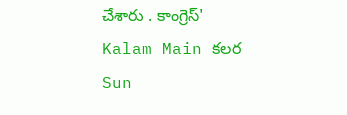చేశారు . కాంగ్రెస్' Kalam Main కలర Sun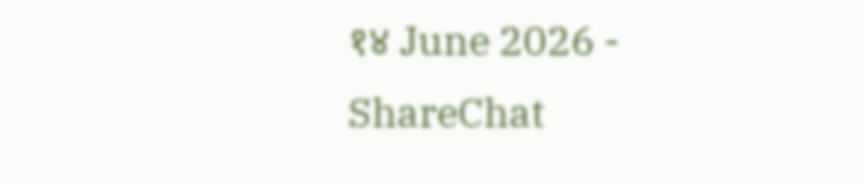१४ June 2026 - ShareChat